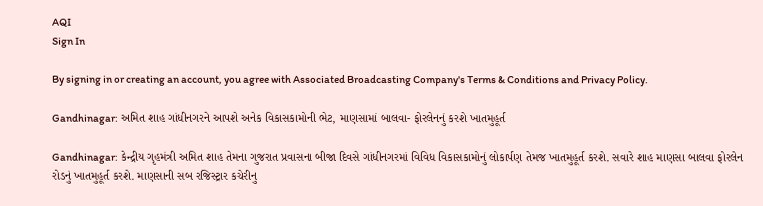AQI
Sign In

By signing in or creating an account, you agree with Associated Broadcasting Company's Terms & Conditions and Privacy Policy.

Gandhinagar: અમિત શાહ ગાંધીનગરને આપશે અનેક વિકાસકામોની ભેટ, માણસામાં બાલવા- ફોરલેનનું કરશે ખાતમુહૂર્ત

Gandhinagar: કેન્દ્રીય ગૃહમંત્રી અમિત શાહ તેમના ગુજરાત પ્રવાસના બીજા દિવસે ગાંધીનગરમાં વિવિધ વિકાસકામોનું લોકાર્પણ તેમજ ખાતમુહૂર્ત કરશે. સવારે શાહ માણસા બાલવા ફોરલેન રોડનું ખાતમુહૂર્ત કરશે. માણસાની સબ રજિસ્ટ્રાર કચેરીનુ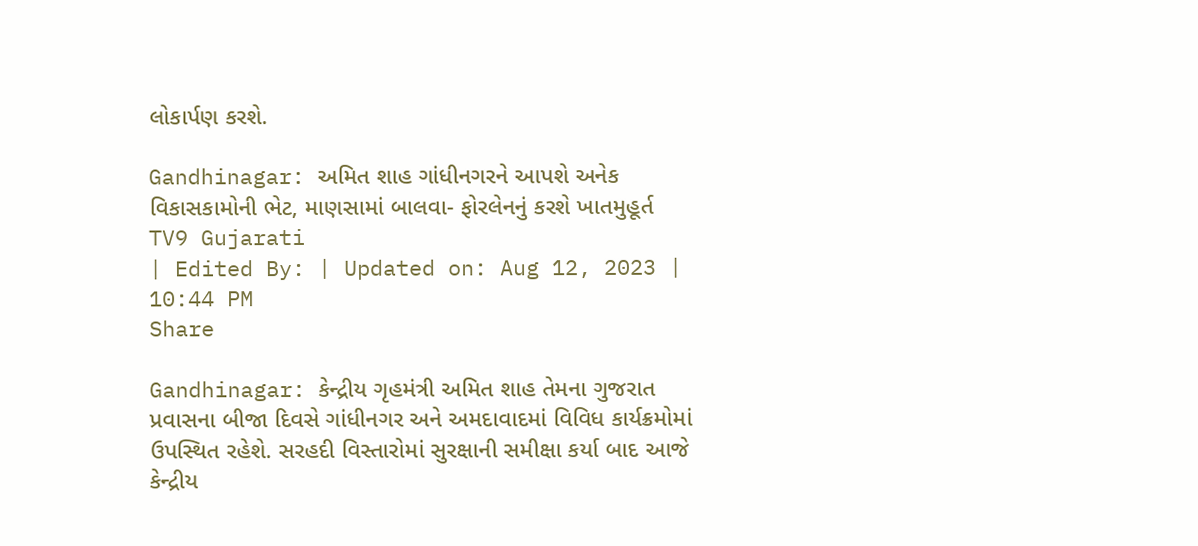લોકાર્પણ કરશે.

Gandhinagar: અમિત શાહ ગાંધીનગરને આપશે અનેક વિકાસકામોની ભેટ, માણસામાં બાલવા- ફોરલેનનું કરશે ખાતમુહૂર્ત
TV9 Gujarati
| Edited By: | Updated on: Aug 12, 2023 | 10:44 PM
Share

Gandhinagar: કેન્દ્રીય ગૃહમંત્રી અમિત શાહ તેમના ગુજરાત પ્રવાસના બીજા દિવસે ગાંધીનગર અને અમદાવાદમાં વિવિધ કાર્યક્રમોમાં ઉપસ્થિત રહેશે. સરહદી વિસ્તારોમાં સુરક્ષાની સમીક્ષા કર્યા બાદ આજે કેન્દ્રીય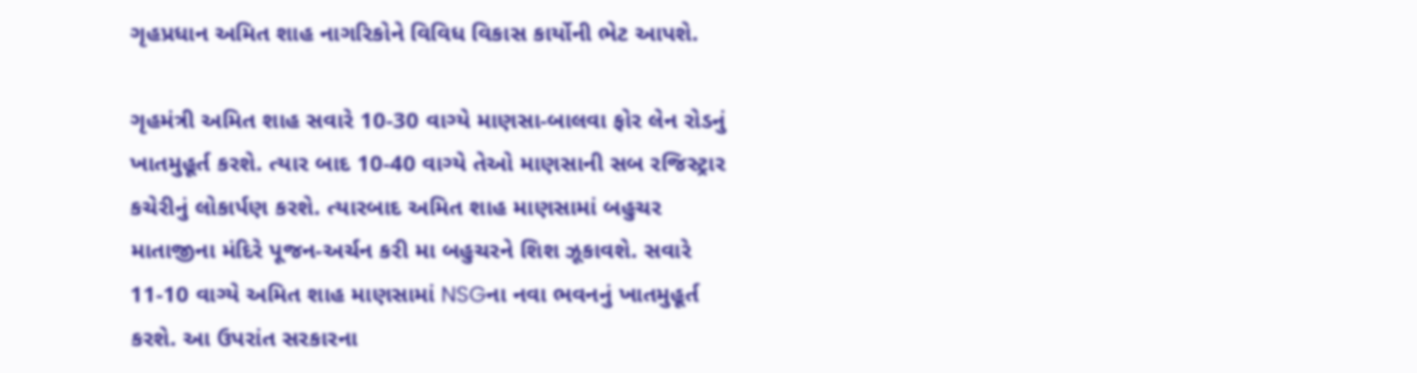ગૃહપ્રધાન અમિત શાહ નાગરિકોને વિવિધ વિકાસ કાર્યોની ભેટ આપશે.

ગૃહમંત્રી અમિત શાહ સવારે 10-30 વાગ્યે માણસા-બાલવા ફોર લેન રોડનું ખાતમુહૂર્ત કરશે. ત્યાર બાદ 10-40 વાગ્યે તેઓ માણસાની સબ રજિસ્ટ્રાર કચેરીનું લોકાર્પણ કરશે. ત્યારબાદ અમિત શાહ માણસામાં બહુચર માતાજીના મંદિરે પૂજન-અર્ચન કરી મા બહુચરને શિશ ઝૂકાવશે. સવારે 11-10 વાગ્યે અમિત શાહ માણસામાં NSGના નવા ભવનનું ખાતમુહૂર્ત કરશે. આ ઉપરાંત સરકારના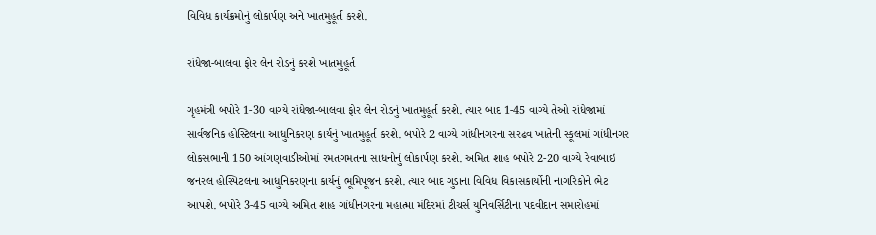વિવિધ કાર્યક્રમોનું લોકાર્પણ અને ખાતમુહૂર્ત કરશે.

રાંધેજા-બાલવા ફોર લેન રોડનું કરશે ખાતમુહૂર્ત

ગૃહમંત્રી બપોરે 1-30 વાગ્યે રાંધેજા-બાલવા ફોર લેન રોડનું ખાતમુહૂર્ત કરશે. ત્યાર બાદ 1-45 વાગ્યે તેઓ રાંધેજામાં સાર્વજનિક હોસ્ટિલના આધુનિકરણ કાર્યનું ખાતમુહૂર્ત કરશે. બપોરે 2 વાગ્યે ગાંધીનગરના સરઢવ ખાતેની સ્કૂલમાં ગાંધીનગર લોકસભાની 150 આંગણવાડીઓમાં રમતગમતના સાધનોનું લોકાર્પણ કરશે. અમિત શાહ બપોરે 2-20 વાગ્યે રેવાબાઇ જનરલ હોસ્પિટલના આધુનિકરણના કાર્યનું ભૂમિપૂજન કરશે. ત્યાર બાદ ગુડાના વિવિધ વિકાસકાર્યોની નાગરિકોને ભેટ આપશે. બપોરે 3-45 વાગ્યે અમિત શાહ ગાંધીનગરના મહાત્મા મંદિરમાં ટીચર્સ યુનિવર્સિટીના પદવીદાન સમારોહમાં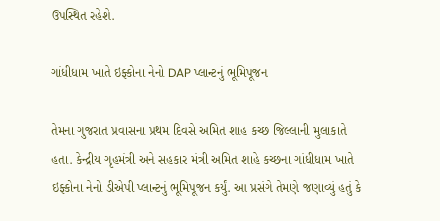ઉપસ્થિત રહેશે.

ગાંધીધામ ખાતે ઇફ્કોના નેનો DAP પ્લાન્ટનું ભૂમિપૂજન

તેમના ગુજરાત પ્રવાસના પ્રથમ દિવસે અમિત શાહ કચ્છ જિલ્લાની મુલાકાતે હતા. કેન્દ્રીય ગૃહમંત્રી અને સહકાર મંત્રી અમિત શાહે કચ્છના ગાંધીધામ ખાતે ઇફ્કોના નેનો ડીએપી પ્લાન્ટનું ભૂમિપૂજન કર્યું. આ પ્રસંગે તેમણે જણાવ્યું હતું કે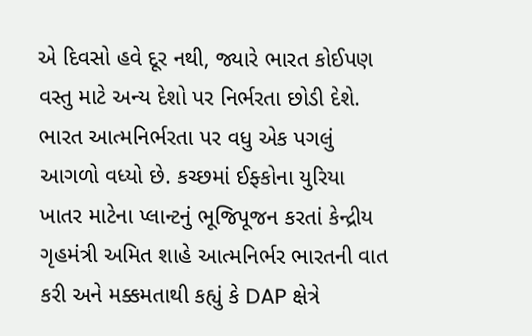એ દિવસો હવે દૂર નથી, જ્યારે ભારત કોઈપણ વસ્તુ માટે અન્ય દેશો પર નિર્ભરતા છોડી દેશે. ભારત આત્મનિર્ભરતા પર વધુ એક પગલું આગળો વધ્યો છે. કચ્છમાં ઈફ્કોના યુરિયા ખાતર માટેના પ્લાન્ટનું ભૂજિપૂજન કરતાં કેન્દ્રીય ગૃહમંત્રી અમિત શાહે આત્મનિર્ભર ભારતની વાત કરી અને મક્કમતાથી કહ્યું કે DAP ક્ષેત્રે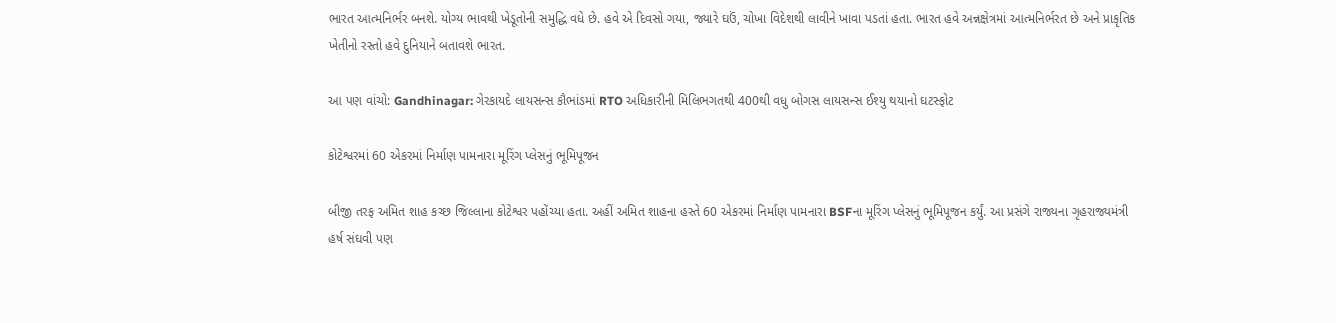ભારત આત્મનિર્ભર બનશે. યોગ્ય ભાવથી ખેડૂતોની સમુદ્ધિ વધે છે. હવે એ દિવસો ગયા, જ્યારે ઘઉં, ચોખા વિદેશથી લાવીને ખાવા પડતાં હતા. ભારત હવે અન્નક્ષેત્રમાં આત્મનિર્ભરત છે અને પ્રાકૃતિક ખેતીનો રસ્તો હવે દુનિયાને બતાવશે ભારત.

આ પણ વાંચો: Gandhinagar: ગેરકાયદે લાયસન્સ કૌભાંડમાં RTO અધિકારીની મિલિભગતથી 400થી વધુ બોગસ લાયસન્સ ઈશ્યુ થયાનો ઘટસ્ફોટ

કોટેશ્વરમાં 60 એકરમાં નિર્માણ પામનારા મૂરિંગ પ્લેસનું ભૂમિપૂજન

બીજી તરફ અમિત શાહ કચ્છ જિલ્લાના કોટેશ્વર પહોંચ્યા હતા. અહીં અમિત શાહના હસ્તે 60 એકરમાં નિર્માણ પામનારા BSFના મૂરિંગ પ્લેસનું ભૂમિપૂજન કર્યું. આ પ્રસંગે રાજ્યના ગૃહરાજ્યમંત્રી હર્ષ સંઘવી પણ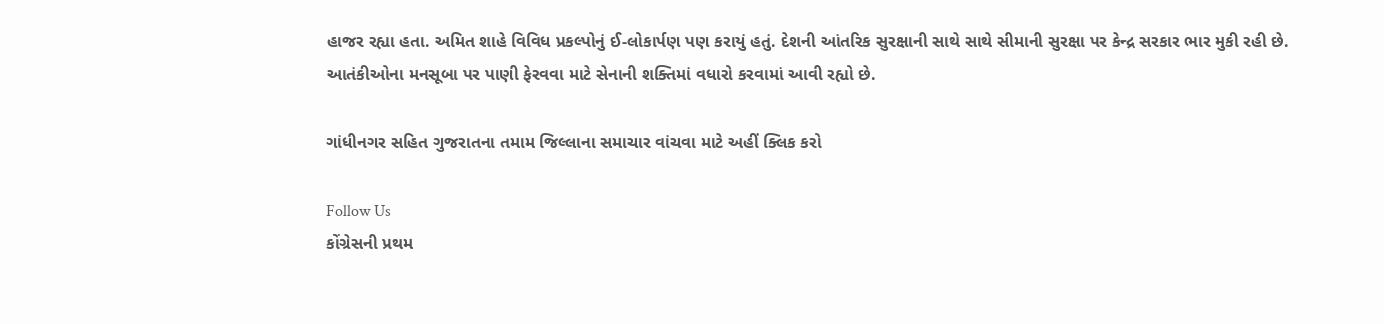હાજર રહ્યા હતા. અમિત શાહે વિવિધ પ્રકલ્પોનું ઈ-લોકાર્પણ પણ કરાયું હતું. દેશની આંતરિક સુરક્ષાની સાથે સાથે સીમાની સુરક્ષા પર કેન્દ્ર સરકાર ભાર મુકી રહી છે. આતંકીઓના મનસૂબા પર પાણી ફેરવવા માટે સેનાની શક્તિમાં વધારો કરવામાં આવી રહ્યો છે.

ગાંધીનગર સહિત ગુજરાતના તમામ જિલ્લાના સમાચાર વાંચવા માટે અહીં ક્લિક કરો

Follow Us
કોંગ્રેસની પ્રથમ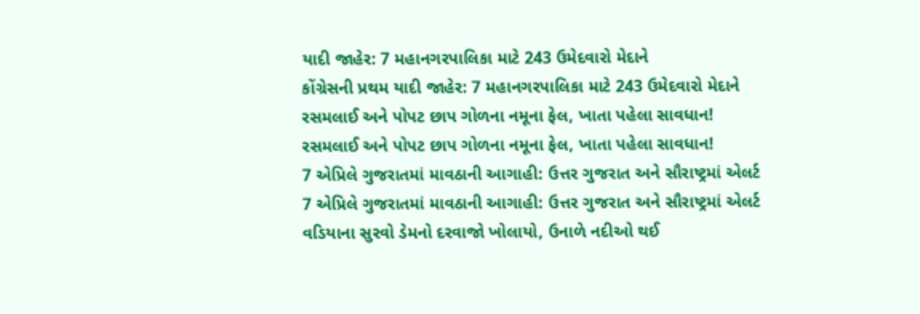યાદી જાહેર: 7 મહાનગરપાલિકા માટે 243 ઉમેદવારો મેદાને
કોંગ્રેસની પ્રથમ યાદી જાહેર: 7 મહાનગરપાલિકા માટે 243 ઉમેદવારો મેદાને
રસમલાઈ અને પોપટ છાપ ગોળના નમૂના ફેલ, ખાતા પહેલા સાવધાન!
રસમલાઈ અને પોપટ છાપ ગોળના નમૂના ફેલ, ખાતા પહેલા સાવધાન!
7 એપ્રિલે ગુજરાતમાં માવઠાની આગાહી: ઉત્તર ગુજરાત અને સૌરાષ્ટ્રમાં એલર્ટ
7 એપ્રિલે ગુજરાતમાં માવઠાની આગાહી: ઉત્તર ગુજરાત અને સૌરાષ્ટ્રમાં એલર્ટ
વડિયાના સુરવો ડેમનો દરવાજો ખોલાયો, ઉનાળે નદીઓ થઈ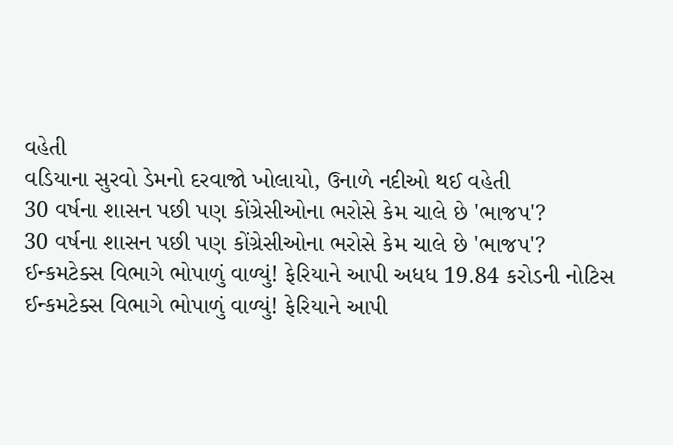વહેતી
વડિયાના સુરવો ડેમનો દરવાજો ખોલાયો, ઉનાળે નદીઓ થઈ વહેતી
30 વર્ષના શાસન પછી પણ કોંગ્રેસીઓના ભરોસે કેમ ચાલે છે 'ભાજપ'?
30 વર્ષના શાસન પછી પણ કોંગ્રેસીઓના ભરોસે કેમ ચાલે છે 'ભાજપ'?
ઈન્કમટેક્સ વિભાગે ભોપાળું વાળ્યું! ફેરિયાને આપી અધધ 19.84 કરોડની નોટિસ
ઈન્કમટેક્સ વિભાગે ભોપાળું વાળ્યું! ફેરિયાને આપી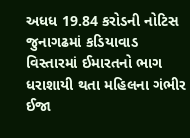અધધ 19.84 કરોડની નોટિસ
જુનાગઢમાં કડિયાવાડ વિસ્તારમાં ઈમારતનો ભાગ ધરાશાયી થતા મહિલના ગંભીર ઈજા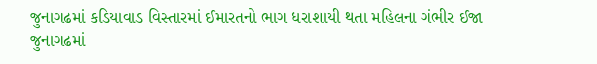જુનાગઢમાં કડિયાવાડ વિસ્તારમાં ઈમારતનો ભાગ ધરાશાયી થતા મહિલના ગંભીર ઈજા
જુનાગઢમાં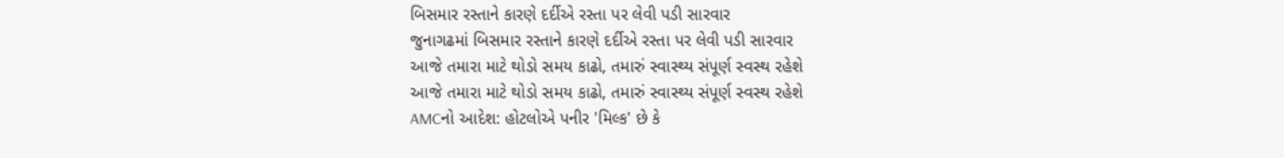બિસમાર રસ્તાને કારણે દર્દીએ રસ્તા પર લેવી પડી સારવાર
જુનાગઢમાં બિસમાર રસ્તાને કારણે દર્દીએ રસ્તા પર લેવી પડી સારવાર
આજે તમારા માટે થોડો સમય કાઢો, તમારું સ્વાસ્થ્ય સંપૂર્ણ સ્વસ્થ રહેશે
આજે તમારા માટે થોડો સમય કાઢો, તમારું સ્વાસ્થ્ય સંપૂર્ણ સ્વસ્થ રહેશે
AMCનો આદેશ: હોટલોએ પનીર 'મિલ્ક' છે કે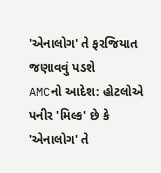'એનાલોગ' તે ફરજિયાત જણાવવું પડશે
AMCનો આદેશ: હોટલોએ પનીર 'મિલ્ક' છે કે 'એનાલોગ' તે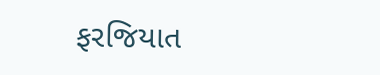ફરજિયાત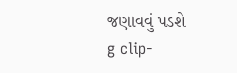જણાવવું પડશે
g clip-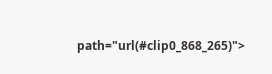path="url(#clip0_868_265)">